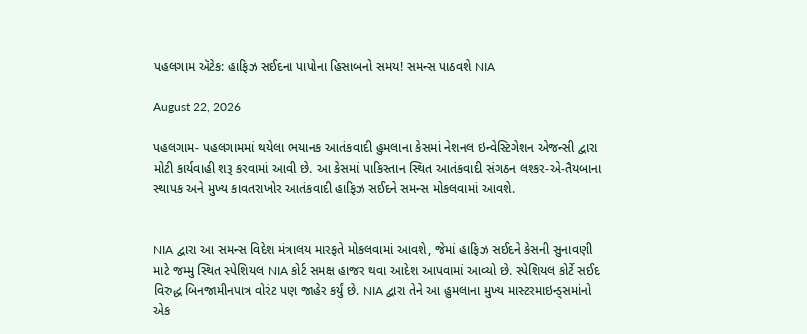પહલગામ ઍટેક: હાફિઝ સઈદના પાપોના હિસાબનો સમય! સમન્સ પાઠવશે NIA

August 22, 2026

પહલગામ- પહલગામમાં થયેલા ભયાનક આતંકવાદી હુમલાના કેસમાં નેશનલ ઇન્વેસ્ટિગેશન એજન્સી દ્વારા મોટી કાર્યવાહી શરૂ કરવામાં આવી છે. આ કેસમાં પાકિસ્તાન સ્થિત આતંકવાદી સંગઠન લશ્કર-એ-તૈયબાના સ્થાપક અને મુખ્ય કાવતરાખોર આતંકવાદી હાફિઝ સઈદને સમન્સ મોકલવામાં આવશે.


NIA દ્વારા આ સમન્સ વિદેશ મંત્રાલય મારફતે મોકલવામાં આવશે, જેમાં હાફિઝ સઈદને કેસની સુનાવણી માટે જમ્મુ સ્થિત સ્પેશિયલ NIA કોર્ટ સમક્ષ હાજર થવા આદેશ આપવામાં આવ્યો છે. સ્પેશિયલ કોર્ટે સઈદ વિરુદ્ધ બિનજામીનપાત્ર વોરંટ પણ જાહેર કર્યું છે. NIA દ્વારા તેને આ હુમલાના મુખ્ય માસ્ટરમાઇન્ડ્સમાંનો એક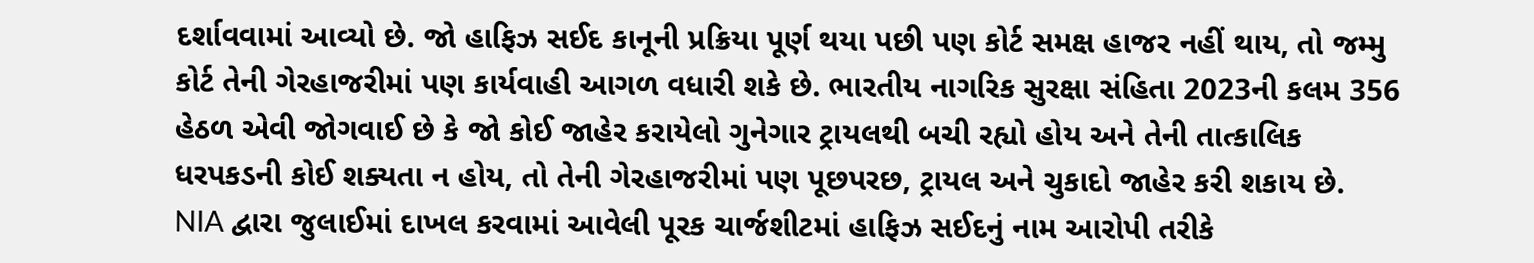દર્શાવવામાં આવ્યો છે. જો હાફિઝ સઈદ કાનૂની પ્રક્રિયા પૂર્ણ થયા પછી પણ કોર્ટ સમક્ષ હાજર નહીં થાય, તો જમ્મુ કોર્ટ તેની ગેરહાજરીમાં પણ કાર્યવાહી આગળ વધારી શકે છે. ભારતીય નાગરિક સુરક્ષા સંહિતા 2023ની કલમ 356 હેઠળ એવી જોગવાઈ છે કે જો કોઈ જાહેર કરાયેલો ગુનેગાર ટ્રાયલથી બચી રહ્યો હોય અને તેની તાત્કાલિક ધરપકડની કોઈ શક્યતા ન હોય, તો તેની ગેરહાજરીમાં પણ પૂછપરછ, ટ્રાયલ અને ચુકાદો જાહેર કરી શકાય છે. NIA દ્વારા જુલાઈમાં દાખલ કરવામાં આવેલી પૂરક ચાર્જશીટમાં હાફિઝ સઈદનું નામ આરોપી તરીકે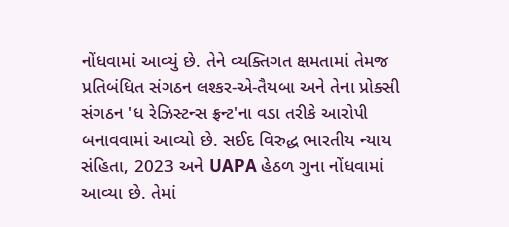નોંધવામાં આવ્યું છે. તેને વ્યક્તિગત ક્ષમતામાં તેમજ પ્રતિબંધિત સંગઠન લશ્કર-એ-તૈયબા અને તેના પ્રોક્સી સંગઠન 'ધ રેઝિસ્ટન્સ ફ્રન્ટ'ના વડા તરીકે આરોપી બનાવવામાં આવ્યો છે. સઈદ વિરુદ્ધ ભારતીય ન્યાય સંહિતા, 2023 અને UAPA હેઠળ ગુના નોંધવામાં આવ્યા છે. તેમાં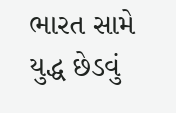ભારત સામે યુદ્ધ છેડવું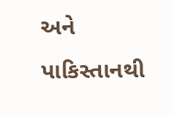અને પાકિસ્તાનથી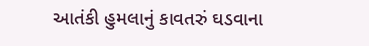આતંકી હુમલાનું કાવતરું ઘડવાના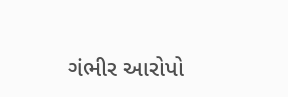ગંભીર આરોપો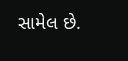સામેલ છે.